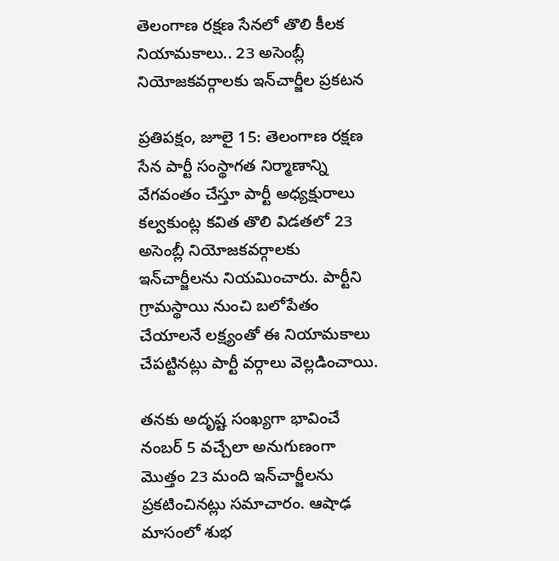తెలంగాణ రక్షణ సేనలో తొలి కీలక నియామకాలు.. 23 అసెంబ్లీ నియోజకవర్గాలకు ఇన్‌చార్జీల ప్రకటన

ప్రతిపక్షం, జూలై 15: తెలంగాణ రక్షణ సేన పార్టీ సంస్థాగత నిర్మాణాన్ని వేగవంతం చేస్తూ పార్టీ అధ్యక్షురాలు కల్వకుంట్ల కవిత తొలి విడతలో 23 అసెంబ్లీ నియోజకవర్గాలకు ఇన్‌చార్జీలను నియమించారు. పార్టీని గ్రామస్థాయి నుంచి బలోపేతం చేయాలనే లక్ష్యంతో ఈ నియామకాలు చేపట్టినట్లు పార్టీ వర్గాలు వెల్లడించాయి.

తనకు అదృష్ట సంఖ్యగా భావించే నంబర్ 5 వచ్చేలా అనుగుణంగా మొత్తం 23 మంది ఇన్‌చార్జీలను ప్రకటించినట్లు సమాచారం. ఆషాఢ మాసంలో శుభ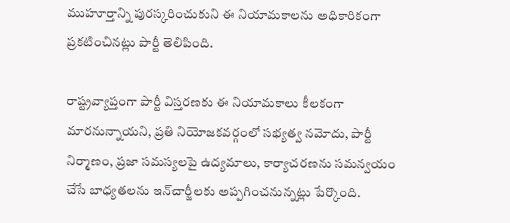ముహూర్తాన్ని పురస్కరించుకుని ఈ నియామకాలను అధికారికంగా ప్రకటించినట్లు పార్టీ తెలిపింది.

రాష్ట్రవ్యాప్తంగా పార్టీ విస్తరణకు ఈ నియామకాలు కీలకంగా మారనున్నాయని, ప్రతి నియోజకవర్గంలో సభ్యత్వ నమోదు, పార్టీ నిర్మాణం, ప్రజా సమస్యలపై ఉద్యమాలు, కార్యాచరణను సమన్వయం చేసే బాధ్యతలను ఇన్‌చార్జీలకు అప్పగించనున్నట్లు పేర్కొంది.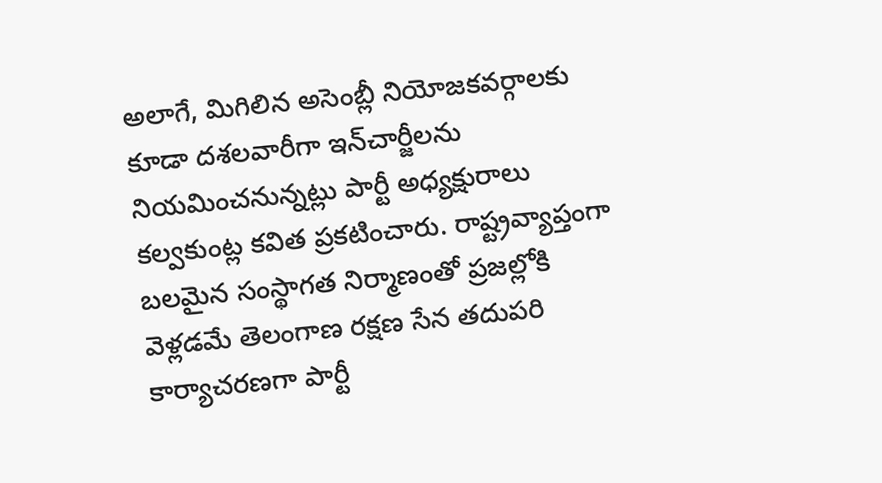అలాగే, మిగిలిన అసెంబ్లీ నియోజకవర్గాలకు కూడా దశలవారీగా ఇన్‌చార్జీలను నియమించనున్నట్లు పార్టీ అధ్యక్షురాలు కల్వకుంట్ల కవిత ప్రకటించారు. రాష్ట్రవ్యాప్తంగా బలమైన సంస్థాగత నిర్మాణంతో ప్రజల్లోకి వెళ్లడమే తెలంగాణ రక్షణ సేన తదుపరి కార్యాచరణగా పార్టీ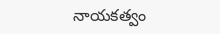నాయకత్వం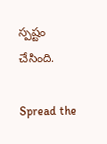స్పష్టం చేసింది.

Spread the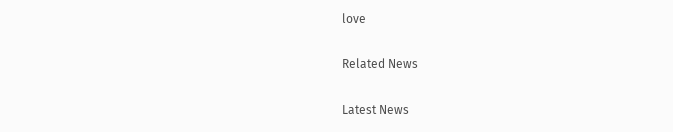love

Related News

Latest News